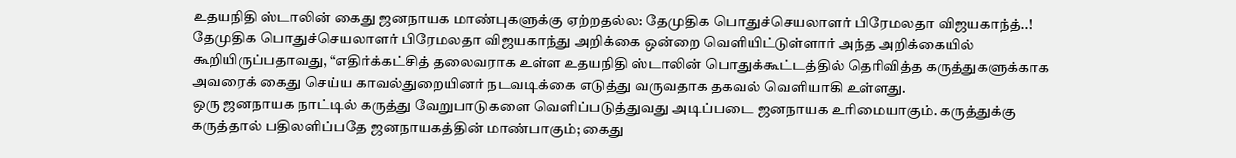உதயநிதி ஸ்டாலின் கைது ஜனநாயக மாண்புகளுக்கு ஏற்றதல்ல: தேமுதிக பொதுச்செயலாளர் பிரேமலதா விஜயகாந்த்..!
தேமுதிக பொதுச்செயலாளர் பிரேமலதா விஜயகாந்து அறிக்கை ஒன்றை வெளியிட்டுள்ளார் அந்த அறிக்கையில் கூறியிருப்பதாவது, “எதிர்க்கட்சித் தலைவராக உள்ள உதயநிதி ஸ்டாலின் பொதுக்கூட்டத்தில் தெரிவித்த கருத்துகளுக்காக அவரைக் கைது செய்ய காவல்துறையினர் நடவடிக்கை எடுத்து வருவதாக தகவல் வெளியாகி உள்ளது.
ஒரு ஜனநாயக நாட்டில் கருத்து வேறுபாடுகளை வெளிப்படுத்துவது அடிப்படை ஜனநாயக உரிமையாகும். கருத்துக்கு கருத்தால் பதிலளிப்பதே ஜனநாயகத்தின் மாண்பாகும்; கைது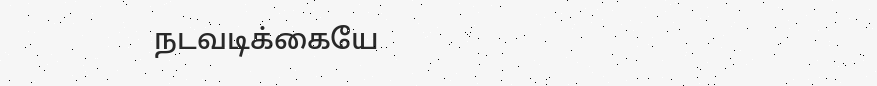நடவடிக்கையே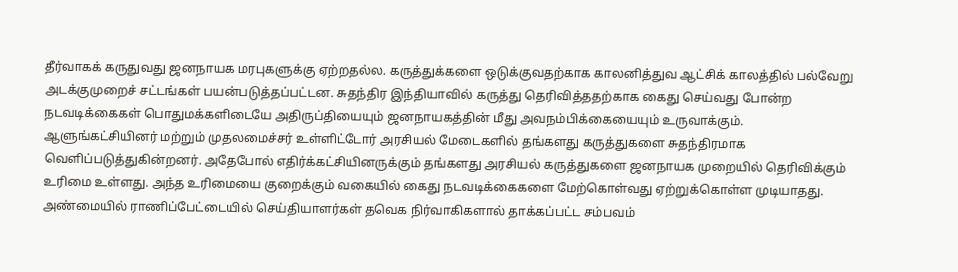தீர்வாகக் கருதுவது ஜனநாயக மரபுகளுக்கு ஏற்றதல்ல. கருத்துக்களை ஒடுக்குவதற்காக காலனித்துவ ஆட்சிக் காலத்தில் பல்வேறு அடக்குமுறைச் சட்டங்கள் பயன்படுத்தப்பட்டன. சுதந்திர இந்தியாவில் கருத்து தெரிவித்ததற்காக கைது செய்வது போன்ற நடவடிக்கைகள் பொதுமக்களிடையே அதிருப்தியையும் ஜனநாயகத்தின் மீது அவநம்பிக்கையையும் உருவாக்கும்.
ஆளுங்கட்சியினர் மற்றும் முதலமைச்சர் உள்ளிட்டோர் அரசியல் மேடைகளில் தங்களது கருத்துகளை சுதந்திரமாக வெளிப்படுத்துகின்றனர். அதேபோல் எதிர்க்கட்சியினருக்கும் தங்களது அரசியல் கருத்துகளை ஜனநாயக முறையில் தெரிவிக்கும் உரிமை உள்ளது. அந்த உரிமையை குறைக்கும் வகையில் கைது நடவடிக்கைகளை மேற்கொள்வது ஏற்றுக்கொள்ள முடியாதது. அண்மையில் ராணிப்பேட்டையில் செய்தியாளர்கள் தவெக நிர்வாகிகளால் தாக்கப்பட்ட சம்பவம்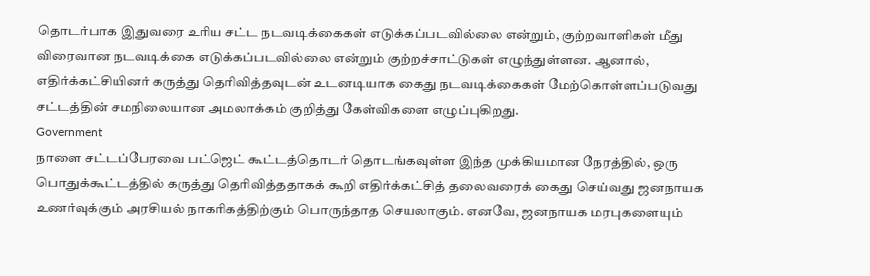தொடர்பாக இதுவரை உரிய சட்ட நடவடிக்கைகள் எடுக்கப்படவில்லை என்றும், குற்றவாளிகள் மீது விரைவான நடவடிக்கை எடுக்கப்படவில்லை என்றும் குற்றச்சாட்டுகள் எழுந்துள்ளன. ஆனால், எதிர்க்கட்சியினர் கருத்து தெரிவித்தவுடன் உடனடியாக கைது நடவடிக்கைகள் மேற்கொள்ளப்படுவது சட்டத்தின் சமநிலையான அமலாக்கம் குறித்து கேள்விகளை எழுப்புகிறது.
Government
நாளை சட்டப்பேரவை பட்ஜெட் கூட்டத்தொடர் தொடங்கவுள்ள இந்த முக்கியமான நேரத்தில், ஒரு பொதுக்கூட்டத்தில் கருத்து தெரிவித்ததாகக் கூறி எதிர்க்கட்சித் தலைவரைக் கைது செய்வது ஜனநாயக உணர்வுக்கும் அரசியல் நாகரிகத்திற்கும் பொருந்தாத செயலாகும். எனவே, ஜனநாயக மரபுகளையும்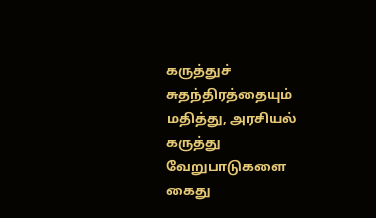கருத்துச் சுதந்திரத்தையும் மதித்து, அரசியல் கருத்து வேறுபாடுகளை கைது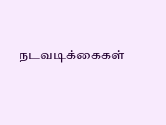நடவடிக்கைகள்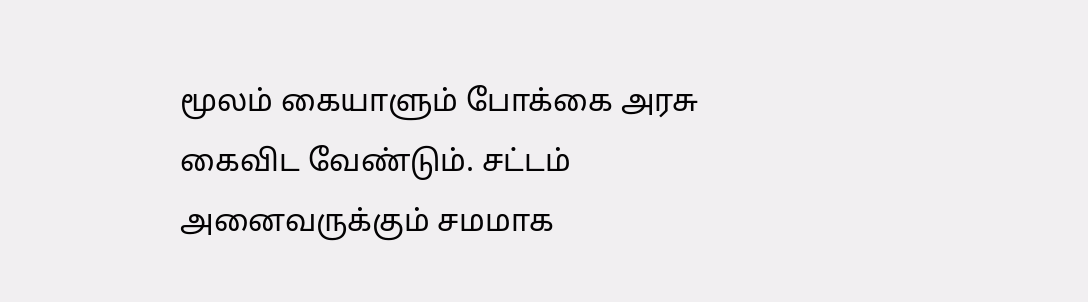மூலம் கையாளும் போக்கை அரசு கைவிட வேண்டும். சட்டம் அனைவருக்கும் சமமாக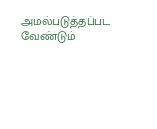அமல்படுத்தப்பட வேண்டும்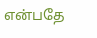என்பதே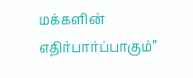மக்களின் எதிர்பார்ப்பாகும்”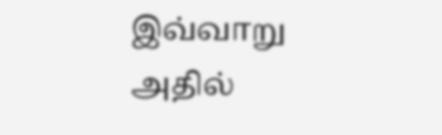இவ்வாறு அதில்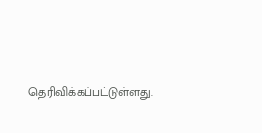தெரிவிக்கப்பட்டுள்ளது.